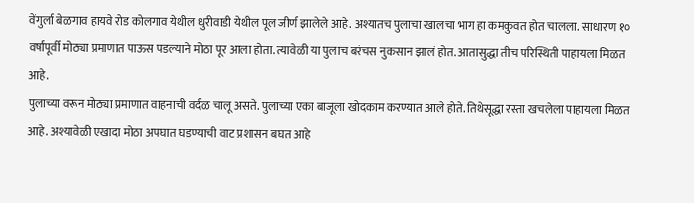वेंगुर्ला बेळगाव हायवे रोड कोलगाव येथील धुरीवाडी येथील पूल जीर्ण झालेले आहे. अश्यातच पुलाचा खालचा भाग हा कमकुवत होत चालला. साधारण १० वर्षांपूर्वी मोठ्या प्रमाणात पाऊस पडल्याने मोठा पूर आला होता. त्यावेळी या पुलाच बरंचस नुकसान झालं होत. आतासुद्धा तीच परिस्थिती पाहायला मिळत आहे.
पुलाच्या वरून मोठ्या प्रमाणात वाहनाची वर्दळ चालू असते. पुलाच्या एका बाजूला खोदकाम करण्यात आले होते. तिथेसूद्धा रस्ता खचलेला पाहायला मिळत आहे. अश्यावेळी एखादा मोठा अपघात घडण्याची वाट प्रशासन बघत आहे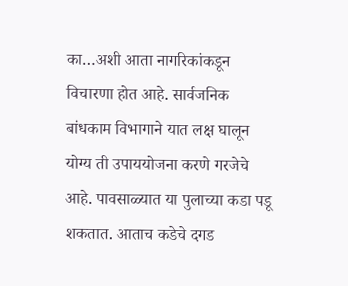का…अशी आता नागरिकांकडून विचारणा होत आहे. सार्वजनिक बांधकाम विभागाने यात लक्ष घालून योग्य ती उपाययोजना करणे गरजेचे आहे. पावसाळ्यात या पुलाच्या कडा पडू शकतात. आताच कडेचे दगड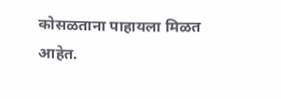कोसळताना पाहायला मिळत आहेत.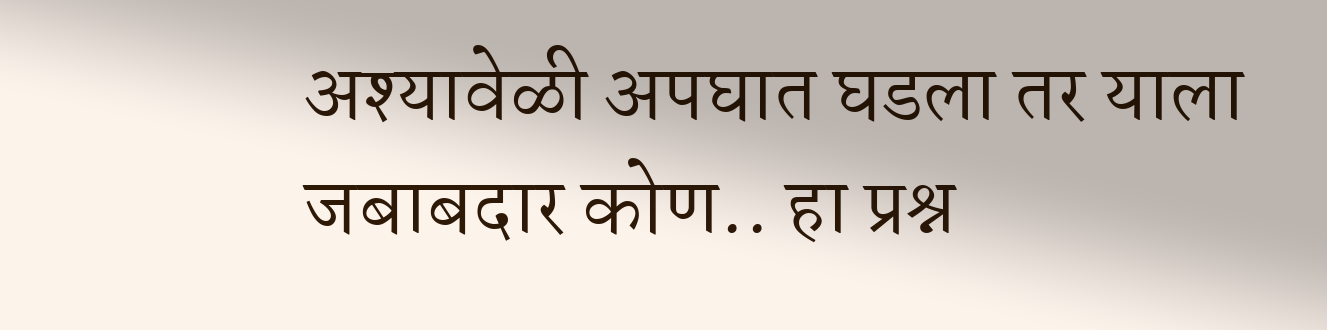अश्यावेळी अपघात घडला तर याला जबाबदार कोण.. हा प्रश्न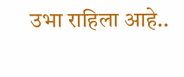उभा राहिला आहे..